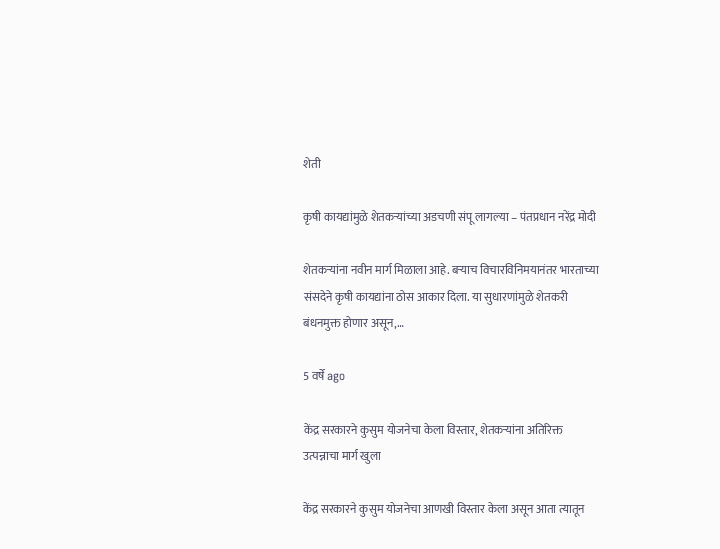शेती

कृषी कायद्यांमुळे शेतकऱ्यांच्या अडचणी संपू लागल्या – पंतप्रधान नरेंद्र मोदी

शेतकर्‍यांना नवीन मार्ग मिळाला आहे. बऱ्याच विचारविनिमयानंतर भारताच्या संसदेने कृषी कायद्यांना ठोस आकार दिला. या सुधारणांमुळे शेतकरी बंधनमुक्त होणार असून,…

5 वर्षे ago

केंद्र सरकारने कुसुम योजनेचा केला विस्तार, शेतकऱ्यांना अतिरिक्त उत्पन्नाचा मार्ग खुला

केंद्र सरकारने कुसुम योजनेचा आणखी विस्तार केला असून आता त्यातून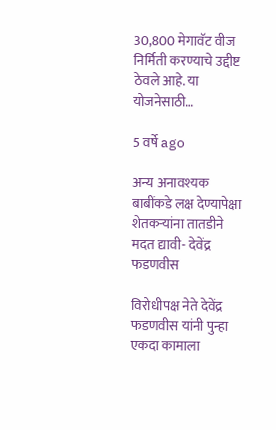30,800 मेगावॅट वीज निर्मिती करण्याचे उद्दीष्ट ठेवले आहे. या योजनेसाठी…

5 वर्षे ago

अन्य अनावश्यक बाबींकडे लक्ष देण्यापेक्षा शेतकर्‍यांना तातडीने मदत द्यावी- देवेंद्र फडणवीस

विरोधीपक्ष नेते देवेंद्र फडणवीस यांनी पुन्हा एकदा कामाला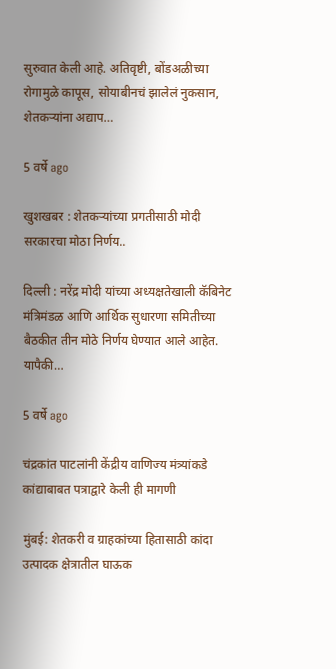सुरुवात केली आहे. अतिवृष्टी, बोंडअळीच्या रोगामुळे कापूस, सोयाबीनचं झालेलं नुकसान, शेतकऱ्यांना अद्याप…

5 वर्षे ago

खुशखबर : शेतकऱ्यांच्या प्रगतीसाठी मोदी सरकारचा मोठा निर्णय..

दिल्ली : नरेंद्र मोदी यांच्या अध्यक्षतेखाली कॅबिनेट मंत्रिमंडळ आणि आर्थिक सुधारणा समितीच्या बैठकीत तीन मोठे निर्णय घेण्यात आले आहेत. यापैकी…

5 वर्षे ago

चंद्रकांत पाटलांनी केंद्रीय वाणिज्य मंत्र्यांकडे कांद्याबाबत पत्राद्वारे केली ही मागणी

मुंबई: शेतकरी व ग्राहकांच्या हितासाठी कांदा उत्पादक क्षेत्रातील घाऊक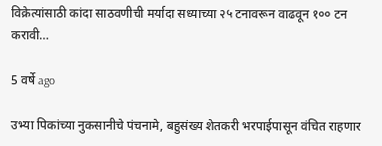विक्रेत्यांसाठी कांदा साठवणीची मर्यादा सध्याच्या २५ टनावरून वाढवून १०० टन करावी…

5 वर्षे ago

उभ्या पिकांच्या नुकसानीचे पंचनामे, बहुसंख्य शेतकरी भरपाईपासून वंचित राहणार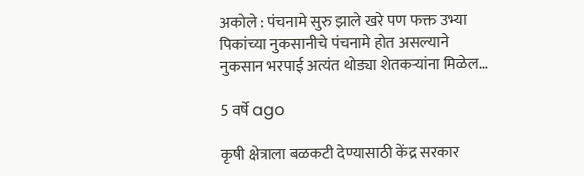अकोले : पंचनामे सुरु झाले खरे पण फक्त उभ्या पिकांच्या नुकसानीचे पंचनामे होत असल्याने नुकसान भरपाई अत्यंत थोड्या शेतकऱ्यांना मिळेल…

5 वर्षे ago

कृषी क्षेत्राला बळकटी देण्यासाठी केंद्र सरकार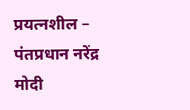प्रयत्नशील – पंतप्रधान नरेंद्र मोदी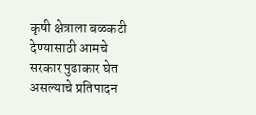कृषी क्षेत्राला बळकटी देण्यासाठी आमचे सरकार पुढाकार घेत असल्याचे प्रतिपादन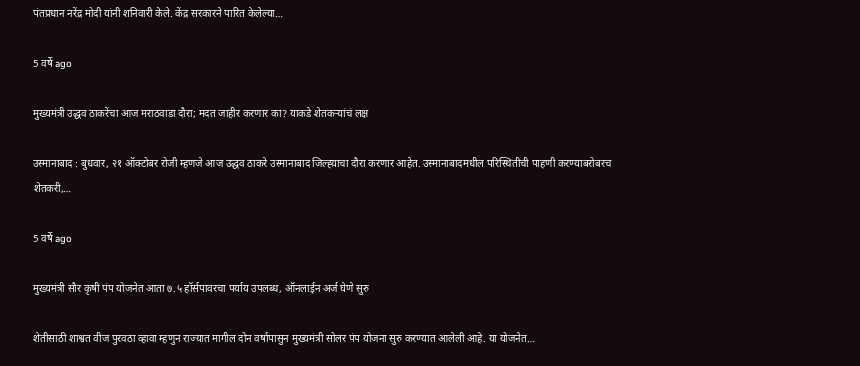पंतप्रधान नरेंद्र मोदी यांनी शनिवारी केले. केंद्र सरकारने पारित केलेल्या…

5 वर्षे ago

मुख्यमंत्री उद्धव ठाकरेंचा आज मराठवाडा दौरा; मदत जाहीर करणार का? याकडे शेतकऱ्यांचं लक्ष

उस्मानाबाद : बुधवार, २१ ऑक्टोबर रोजी म्हणजे आज उद्धव ठाकरे उस्मानाबाद जिल्ह्य़ाचा दौरा करणार आहेत. उस्मानाबादमधील परिस्थितीची पाहणी करण्याबरोबरच शेतकरी,…

5 वर्षे ago

मुख्यमंत्री सौर कृषी पंप योजनेत आता ७.५ हॉर्सपावरचा पर्याय उपलब्ध, ऑनलाईन अर्ज घेणे सुरु

शेतीसाठी शाश्वत वीज पुरवठा व्हावा म्हणुन राज्यात मागील दोन वर्षापासुन मुख्यमंत्री सोलर पंप योजना सुरु करण्यात आलेली आहे. या योजनेत…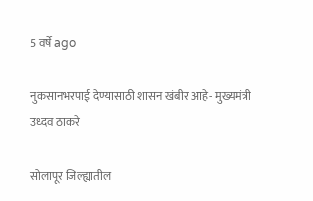5 वर्षे ago

नुकसानभरपाई देण्यासाठी शासन खंबीर आहे- मुख्यमंत्री उध्दव ठाकरे

सोलापूर जिल्ह्यातील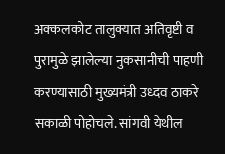अक्कलकोट तालुक्यात अतिवृष्टी व पुरामुळे झालेल्या नुकसानीची पाहणी करण्यासाठी मुख्यमंत्री उध्दव ठाकरे सकाळी पोहोचले. सांगवी येथील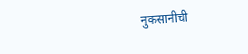नुकसानीची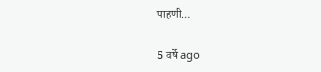पाहणी…

5 वर्षे ago